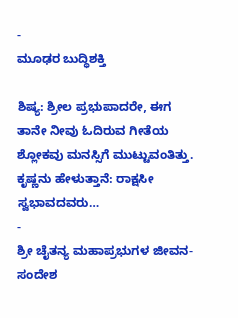-
ಮೂಢರ ಬುದ್ಧಿಶಕ್ತಿ

ಶಿಷ್ಯ: ಶ್ರೀಲ ಪ್ರಭುಪಾದರೇ, ಈಗ ತಾನೇ ನೀವು ಓದಿರುವ ಗೀತೆಯ ಶ್ಲೋಕವು ಮನಸ್ಸಿಗೆ ಮುಟ್ಟುವಂತಿತ್ತು. ಕೃಷ್ಣನು ಹೇಳುತ್ತಾನೆ: ರಾಕ್ಷಸೀ ಸ್ವಭಾವದವರು…
-
ಶ್ರೀ ಚೈತನ್ಯ ಮಹಾಪ್ರಭುಗಳ ಜೀವನ-ಸಂದೇಶ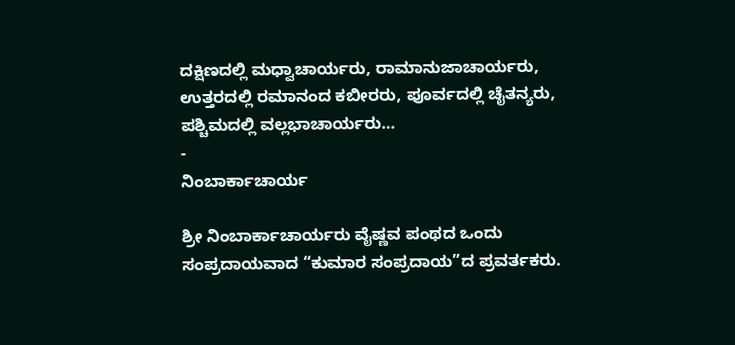ದಕ್ಷಿಣದಲ್ಲಿ ಮಧ್ವಾಚಾರ್ಯರು, ರಾಮಾನುಜಾಚಾರ್ಯರು, ಉತ್ತರದಲ್ಲಿ ರಮಾನಂದ ಕಬೀರರು, ಪೂರ್ವದಲ್ಲಿ ಚೈತನ್ಯರು, ಪಶ್ಚಿಮದಲ್ಲಿ ವಲ್ಲಭಾಚಾರ್ಯರು…
-
ನಿಂಬಾರ್ಕಾಚಾರ್ಯ

ಶ್ರೀ ನಿಂಬಾರ್ಕಾಚಾರ್ಯರು ವೈಷ್ಣವ ಪಂಥದ ಒಂದು ಸಂಪ್ರದಾಯವಾದ “ಕುಮಾರ ಸಂಪ್ರದಾಯ”ದ ಪ್ರವರ್ತಕರು.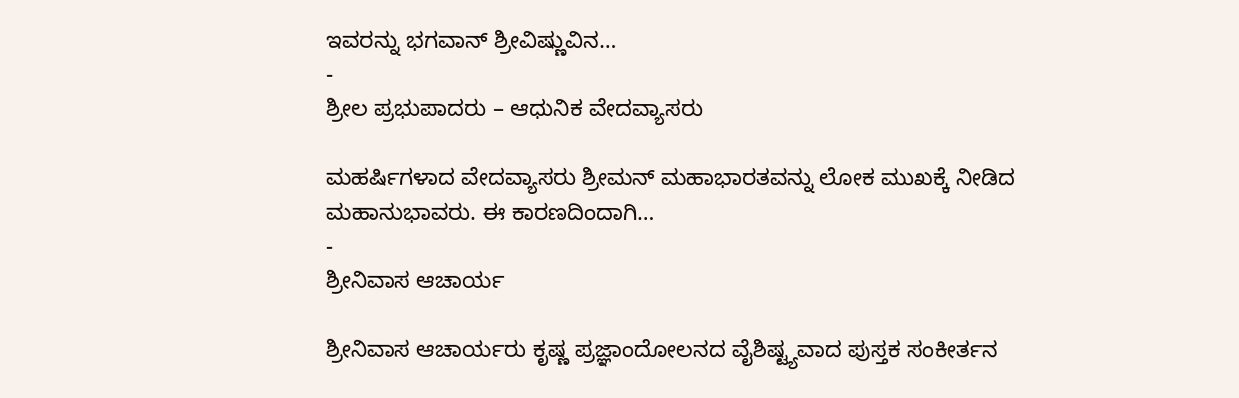ಇವರನ್ನು ಭಗವಾನ್ ಶ್ರೀವಿಷ್ಣುವಿನ…
-
ಶ್ರೀಲ ಪ್ರಭುಪಾದರು – ಆಧುನಿಕ ವೇದವ್ಯಾಸರು

ಮಹರ್ಷಿಗಳಾದ ವೇದವ್ಯಾಸರು ಶ್ರೀಮನ್ ಮಹಾಭಾರತವನ್ನು ಲೋಕ ಮುಖಕ್ಕೆ ನೀಡಿದ ಮಹಾನುಭಾವರು. ಈ ಕಾರಣದಿಂದಾಗಿ…
-
ಶ್ರೀನಿವಾಸ ಆಚಾರ್ಯ

ಶ್ರೀನಿವಾಸ ಆಚಾರ್ಯರು ಕೃಷ್ಣ ಪ್ರಜ್ಞಾಂದೋಲನದ ವೈಶಿಷ್ಟ್ಯವಾದ ಪುಸ್ತಕ ಸಂಕೀರ್ತನ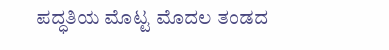ಪದ್ಧತಿಯ ಮೊಟ್ಟ ಮೊದಲ ತಂಡದ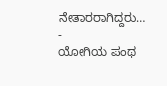ನೇತಾರರಾಗಿದ್ದರು…
-
ಯೋಗಿಯ ಪಂಥ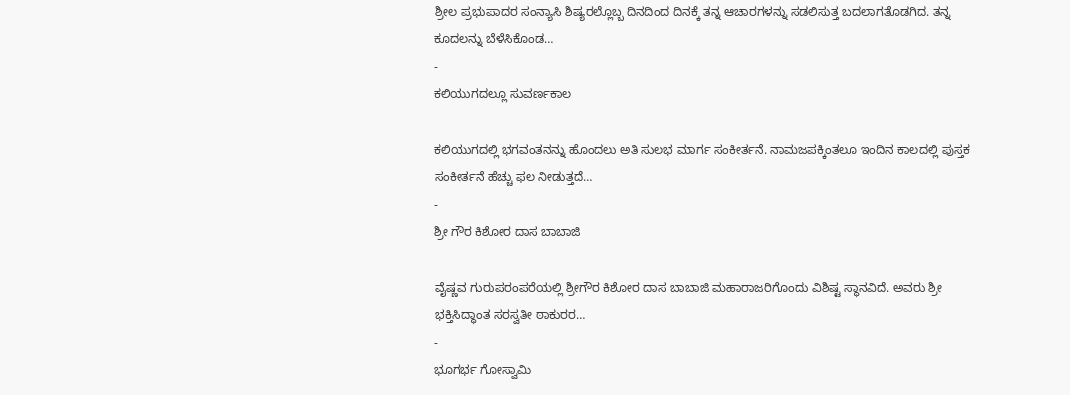ಶ್ರೀಲ ಪ್ರಭುಪಾದರ ಸಂನ್ಯಾಸಿ ಶಿಷ್ಯರಲ್ಲೊಬ್ಬ ದಿನದಿಂದ ದಿನಕ್ಕೆ ತನ್ನ ಆಚಾರಗಳನ್ನು ಸಡಲಿಸುತ್ತ ಬದಲಾಗತೊಡಗಿದ. ತನ್ನ ಕೂದಲನ್ನು ಬೆಳೆಸಿಕೊಂಡ…
-
ಕಲಿಯುಗದಲ್ಲೂ ಸುವರ್ಣಕಾಲ

ಕಲಿಯುಗದಲ್ಲಿ ಭಗವಂತನನ್ನು ಹೊಂದಲು ಅತಿ ಸುಲಭ ಮಾರ್ಗ ಸಂಕೀರ್ತನೆ. ನಾಮಜಪಕ್ಕಿಂತಲೂ ಇಂದಿನ ಕಾಲದಲ್ಲಿ ಪುಸ್ತಕ ಸಂಕೀರ್ತನೆ ಹೆಚ್ಚು ಫಲ ನೀಡುತ್ತದೆ…
-
ಶ್ರೀ ಗೌರ ಕಿಶೋರ ದಾಸ ಬಾಬಾಜಿ

ವೈಷ್ಣವ ಗುರುಪರಂಪರೆಯಲ್ಲಿ ಶ್ರೀಗೌರ ಕಿಶೋರ ದಾಸ ಬಾಬಾಜಿ ಮಹಾರಾಜರಿಗೊಂದು ವಿಶಿಷ್ಟ ಸ್ಥಾನವಿದೆ. ಅವರು ಶ್ರೀ ಭಕ್ತಿಸಿದ್ಧಾಂತ ಸರಸ್ವತೀ ಠಾಕುರರ…
-
ಭೂಗರ್ಭ ಗೋಸ್ವಾಮಿ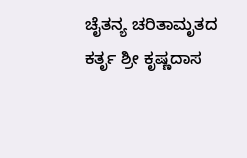ಚೈತನ್ಯ ಚರಿತಾಮೃತದ ಕರ್ತೃ ಶ್ರೀ ಕೃಷ್ಣದಾಸ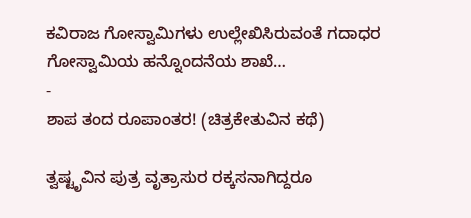ಕವಿರಾಜ ಗೋಸ್ವಾಮಿಗಳು ಉಲ್ಲೇಖಿಸಿರುವಂತೆ ಗದಾಧರ ಗೋಸ್ವಾಮಿಯ ಹನ್ನೊಂದನೆಯ ಶಾಖೆ…
-
ಶಾಪ ತಂದ ರೂಪಾಂತರ! (ಚಿತ್ರಕೇತುವಿನ ಕಥೆ)

ತ್ವಷ್ಟೃವಿನ ಪುತ್ರ ವೃತ್ರಾಸುರ ರಕ್ಕಸನಾಗಿದ್ದರೂ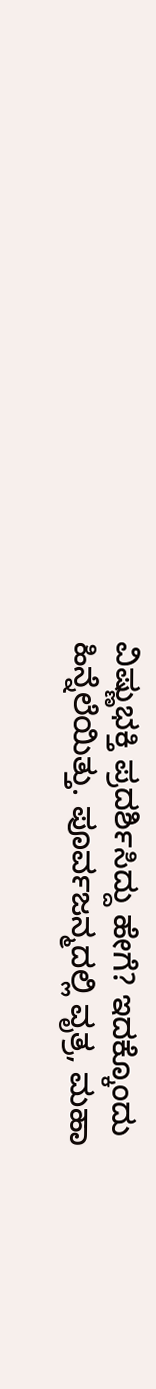ವಿಷ್ಣುಭಕ್ತಿ ಪ್ರದರ್ಶಿಸಿದ್ದು ಹೇಗೆ? ಇದಕ್ಕೊಂದು ಹಿನ್ನೆಲೆಯಿತ್ತು. ಪೂರ್ವಜನ್ಮದಲ್ಲಿ ವೃತ್ರ, ಮಹಾ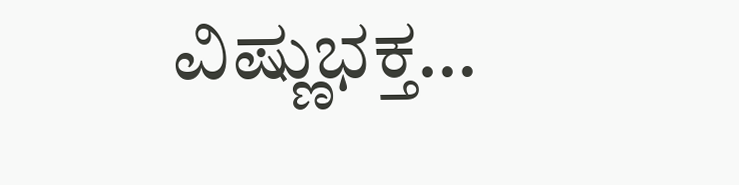ವಿಷ್ಣುಭಕ್ತ…